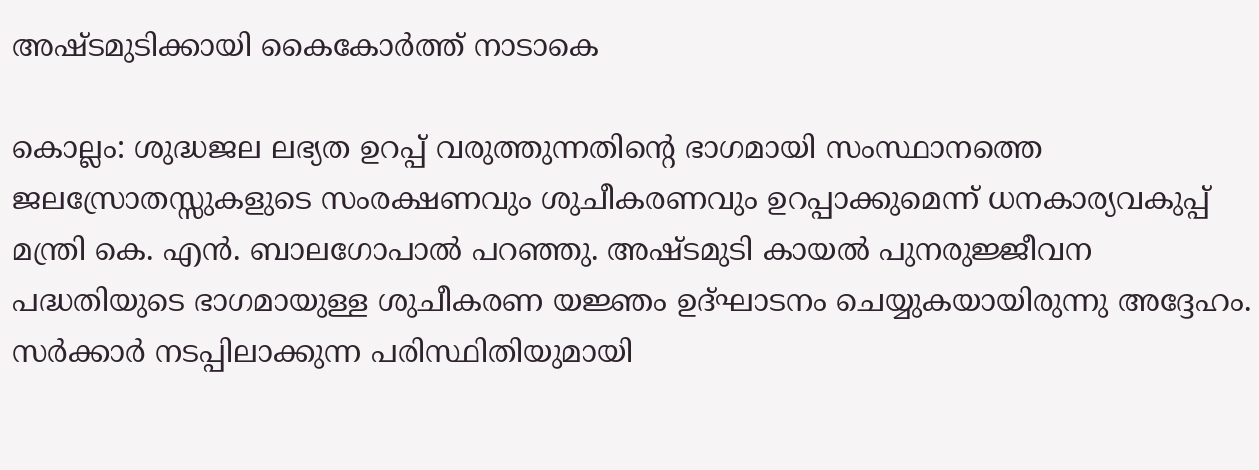അഷ്ടമുടിക്കായി കൈകോര്‍ത്ത് നാടാകെ

കൊല്ലം: ശുദ്ധജല ലഭ്യത ഉറപ്പ് വരുത്തുന്നതിന്റെ ഭാഗമായി സംസ്ഥാനത്തെ ജലസ്രോതസ്സുകളുടെ സംരക്ഷണവും ശുചീകരണവും ഉറപ്പാക്കുമെന്ന് ധനകാര്യവകുപ്പ് മന്ത്രി കെ. എന്‍. ബാലഗോപാല്‍ പറഞ്ഞു. അഷ്ടമുടി കായല്‍ പുനരുജ്ജീവന പദ്ധതിയുടെ ഭാഗമായുള്ള ശുചീകരണ യജ്ഞം ഉദ്ഘാടനം ചെയ്യുകയായിരുന്നു അദ്ദേഹം. സര്‍ക്കാര്‍ നടപ്പിലാക്കുന്ന പരിസ്ഥിതിയുമായി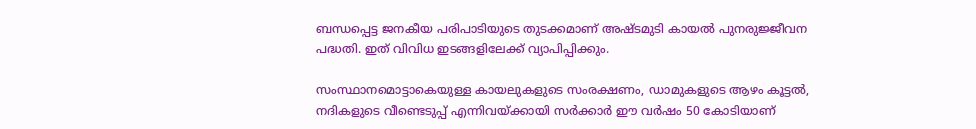ബന്ധപ്പെട്ട ജനകീയ പരിപാടിയുടെ തുടക്കമാണ് അഷ്ടമുടി കായല്‍ പുനരുജ്ജീവന പദ്ധതി. ഇത് വിവിധ ഇടങ്ങളിലേക്ക് വ്യാപിപ്പിക്കും.

സംസ്ഥാനമൊട്ടാകെയുള്ള കായലുകളുടെ സംരക്ഷണം, ഡാമുകളുടെ ആഴം കൂട്ടല്‍, നദികളുടെ വീണ്ടെടുപ്പ് എന്നിവയ്ക്കായി സര്‍ക്കാര്‍ ഈ വര്‍ഷം 50 കോടിയാണ്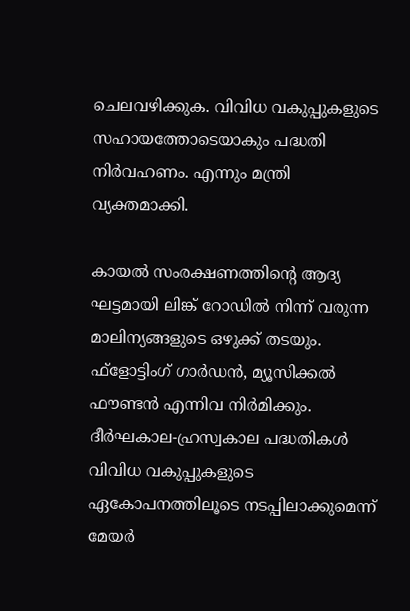ചെലവഴിക്കുക. വിവിധ വകുപ്പുകളുടെ സഹായത്തോടെയാകും പദ്ധതി നിര്‍വഹണം. എന്നും മന്ത്രി വ്യക്തമാക്കി.

കായല്‍ സംരക്ഷണത്തിന്റെ ആദ്യ ഘട്ടമായി ലിങ്ക് റോഡില്‍ നിന്ന് വരുന്ന മാലിന്യങ്ങളുടെ ഒഴുക്ക് തടയും. ഫ്ളോട്ടിംഗ് ഗാര്‍ഡന്‍, മ്യൂസിക്കല്‍ ഫൗണ്ടന്‍ എന്നിവ നിര്‍മിക്കും. ദീര്‍ഘകാല-ഹ്രസ്വകാല പദ്ധതികള്‍ വിവിധ വകുപ്പുകളുടെ ഏകോപനത്തിലൂടെ നടപ്പിലാക്കുമെന്ന് മേയര്‍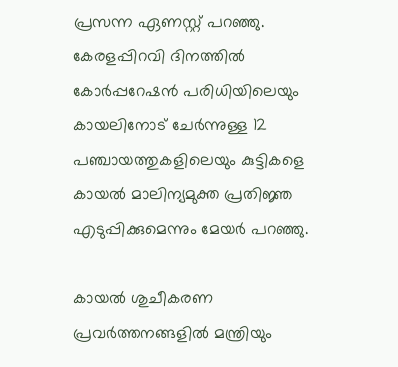പ്രസന്ന ഏണസ്റ്റ് പറഞ്ഞു. കേരളപ്പിറവി ദിനത്തില്‍ കോര്‍പ്പറേഷന്‍ പരിധിയിലെയും കായലിനോട് ചേര്‍ന്നുള്ള 12 പഞ്ചായത്തുകളിലെയും കുട്ടികളെ കായല്‍ മാലിന്യമുക്ത പ്രതിജ്ഞ എടുപ്പിക്കുമെന്നും മേയര്‍ പറഞ്ഞു.

കായല്‍ ശുചീകരണ പ്രവര്‍ത്തനങ്ങളില്‍ മന്ത്രിയും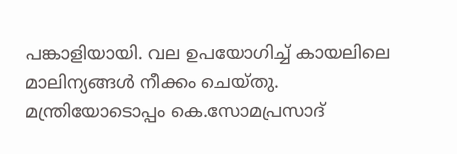പങ്കാളിയായി. വല ഉപയോഗിച്ച് കായലിലെ മാലിന്യങ്ങള്‍ നീക്കം ചെയ്തു. മന്ത്രിയോടൊപ്പം കെ.സോമപ്രസാദ്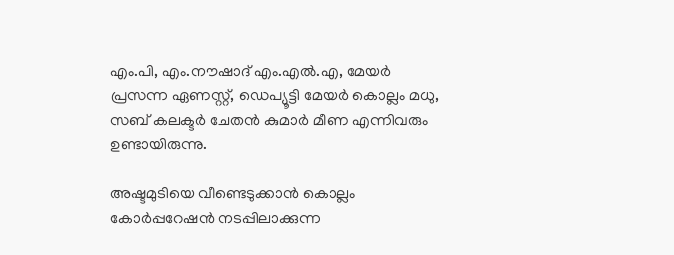എം.പി, എം.നൗഷാദ് എം.എല്‍.എ, മേയര്‍ പ്രസന്ന ഏണസ്റ്റ്, ഡെപ്യൂട്ടി മേയര്‍ കൊല്ലം മധു, സബ് കലക്ടര്‍ ചേതന്‍ കുമാര്‍ മീണ എന്നിവരും ഉണ്ടായിരുന്നു.

അഷ്ടമുടിയെ വീണ്ടെടുക്കാന്‍ കൊല്ലം കോര്‍പ്പറേഷന്‍ നടപ്പിലാക്കുന്ന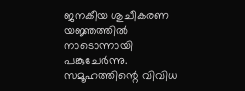ജനകീയ ശുചീകരണ യജ്ഞത്തില്‍ നാടൊന്നായി പങ്കുചേര്‍ന്നു. സമൂഹത്തിന്റെ വിവിധ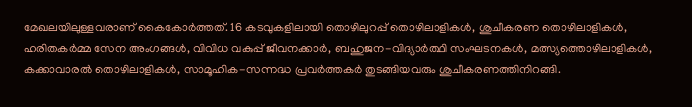മേഖലയിലുള്ളവരാണ് കൈകോര്‍ത്തത്. 16 കടവുകളിലായി തൊഴിലുറപ്പ് തൊഴിലാളികള്‍, ശുചീകരണ തൊഴിലാളികള്‍, ഹരിതകര്‍മ്മ സേന അംഗങ്ങള്‍, വിവിധ വകുപ്പ് ജീവനക്കാര്‍, ബഹുജന-വിദ്യാര്‍ത്ഥി സംഘടനകള്‍, മത്സ്യത്തൊഴിലാളികള്‍, കക്കാവാരല്‍ തൊഴിലാളികള്‍, സാമൂഹിക-സന്നദ്ധ പ്രവര്‍ത്തകര്‍ തുടങ്ങിയവരും ശുചീകരണത്തിനിറങ്ങി.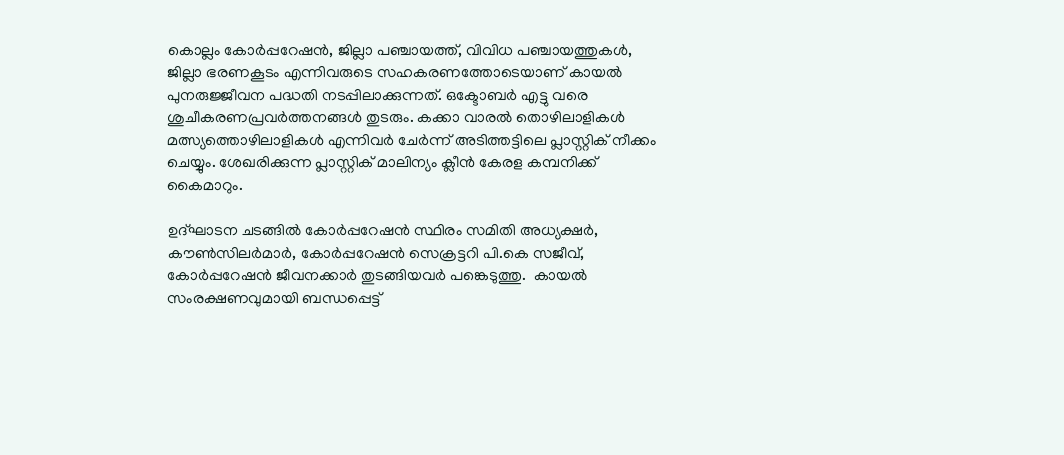കൊല്ലം കോര്‍പ്പറേഷന്‍, ജില്ലാ പഞ്ചായത്ത്, വിവിധ പഞ്ചായത്തുകള്‍, ജില്ലാ ഭരണകൂടം എന്നിവരുടെ സഹകരണത്തോടെയാണ് കായല്‍ പുനരുജ്ജീവന പദ്ധതി നടപ്പിലാക്കുന്നത്. ഒക്ടോബര്‍ എട്ടു വരെ ശുചീകരണപ്രവര്‍ത്തനങ്ങള്‍ തുടരും. കക്കാ വാരല്‍ തൊഴിലാളികള്‍ മത്സ്യത്തൊഴിലാളികള്‍ എന്നിവര്‍ ചേര്‍ന്ന് അടിത്തട്ടിലെ പ്ലാസ്റ്റിക് നീക്കം ചെയ്യും. ശേഖരിക്കുന്ന പ്ലാസ്റ്റിക് മാലിന്യം ക്ലീന്‍ കേരള കമ്പനിക്ക് കൈമാറും.

ഉദ്ഘാടന ചടങ്ങില്‍ കോര്‍പ്പറേഷന്‍ സ്ഥിരം സമിതി അധ്യക്ഷര്‍, കൗണ്‍സിലര്‍മാര്‍, കോര്‍പ്പറേഷന്‍ സെക്രട്ടറി പി.കെ സജീവ്, കോര്‍പ്പറേഷന്‍ ജീവനക്കാര്‍ തുടങ്ങിയവര്‍ പങ്കെടുത്തു.  കായല്‍ സംരക്ഷണവുമായി ബന്ധപ്പെട്ട്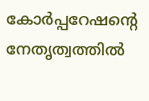കോര്‍പ്പറേഷന്റെ നേതൃത്വത്തില്‍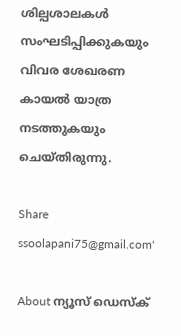ശില്പശാലകള്‍ സംഘടിപ്പിക്കുകയും വിവര ശേഖരണ കായല്‍ യാത്ര നടത്തുകയും ചെയ്തിരുന്നു.

Share
ssoolapani75@gmail.com'

About ന്യൂസ് ഡെസ്ക്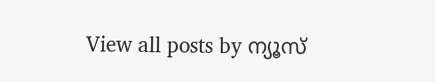View all posts by ന്യൂസ്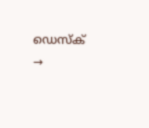ഡെസ്ക് →